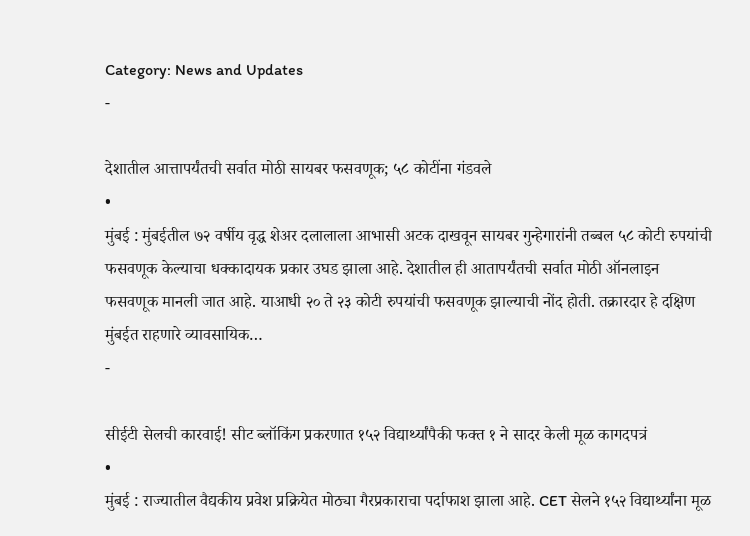Category: News and Updates
-

देशातील आत्तापर्यंतची सर्वात मोठी सायबर फसवणूक; ५८ कोटींना गंडवले
•
मुंबई : मुंबईतील ७२ वर्षीय वृद्ध शेअर दलालाला आभासी अटक दाखवून सायबर गुन्हेगारांनी तब्बल ५८ कोटी रुपयांची फसवणूक केल्याचा धक्कादायक प्रकार उघड झाला आहे. देशातील ही आतापर्यंतची सर्वात मोठी ऑनलाइन फसवणूक मानली जात आहे. याआधी २० ते २३ कोटी रुपयांची फसवणूक झाल्याची नोंद होती. तक्रारदार हे दक्षिण मुंबईत राहणारे व्यावसायिक…
-

सीईटी सेलची कारवाई! सीट ब्लॉकिंग प्रकरणात १५२ विद्यार्थ्यांपैकी फक्त १ ने सादर केली मूळ कागदपत्रं
•
मुंबई : राज्यातील वैद्यकीय प्रवेश प्रक्रियेत मोठ्या गैरप्रकाराचा पर्दाफाश झाला आहे. CET सेलने १५२ विद्यार्थ्यांना मूळ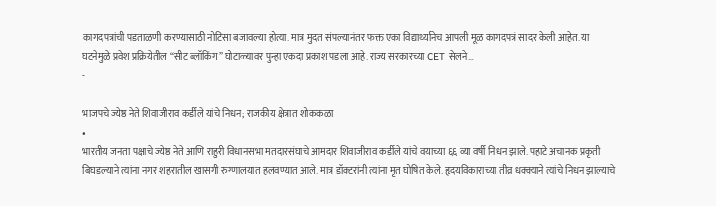कागदपत्रांची पडताळणी करण्यासाठी नोटिसा बजावल्या होत्या. मात्र मुदत संपल्यानंतर फक्त एका विद्यार्थ्यानेच आपली मूळ कागदपत्रं सादर केली आहेत. या घटनेमुळे प्रवेश प्रक्रियेतील “सीट ब्लॉकिंग” घोटाळ्यावर पुन्हा एकदा प्रकाश पडला आहे. राज्य सरकारच्या CET सेलने…
-

भाजपचे ज्येष्ठ नेते शिवाजीराव कर्डीले यांचे निधन; राजकीय क्षेत्रात शोककळा
•
भारतीय जनता पक्षाचे ज्येष्ठ नेते आणि राहुरी विधानसभा मतदारसंघाचे आमदार शिवाजीराव कर्डीले यांचे वयाच्या ६६ व्या वर्षी निधन झाले. पहाटे अचानक प्रकृती बिघडल्याने त्यांना नगर शहरातील खासगी रुग्णालयात हलवण्यात आले. मात्र डॉक्टरांनी त्यांना मृत घोषित केले. हृदयविकाराच्या तीव्र धक्क्याने त्यांचे निधन झाल्याचे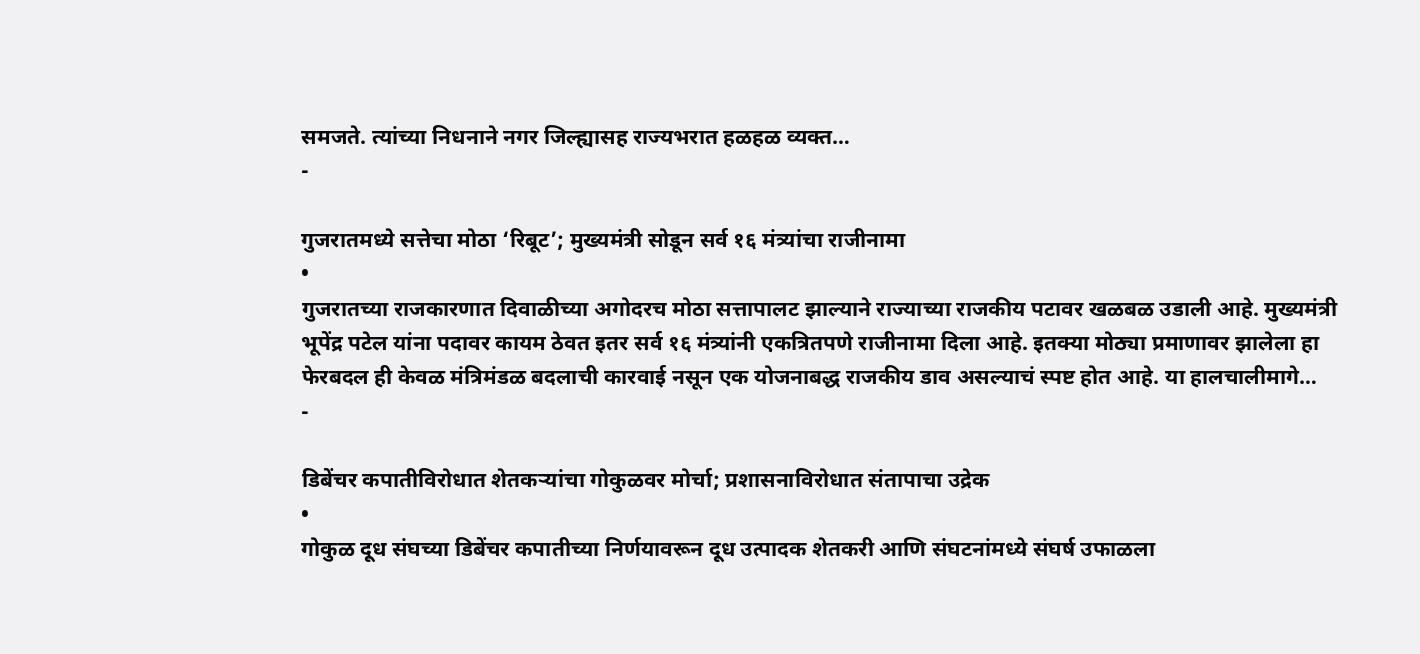समजते. त्यांच्या निधनाने नगर जिल्ह्यासह राज्यभरात हळहळ व्यक्त…
-

गुजरातमध्ये सत्तेचा मोठा ‘रिबूट’; मुख्यमंत्री सोडून सर्व १६ मंत्र्यांचा राजीनामा
•
गुजरातच्या राजकारणात दिवाळीच्या अगोदरच मोठा सत्तापालट झाल्याने राज्याच्या राजकीय पटावर खळबळ उडाली आहे. मुख्यमंत्री भूपेंद्र पटेल यांना पदावर कायम ठेवत इतर सर्व १६ मंत्र्यांनी एकत्रितपणे राजीनामा दिला आहे. इतक्या मोठ्या प्रमाणावर झालेला हा फेरबदल ही केवळ मंत्रिमंडळ बदलाची कारवाई नसून एक योजनाबद्ध राजकीय डाव असल्याचं स्पष्ट होत आहे. या हालचालीमागे…
-

डिबेंचर कपातीविरोधात शेतकऱ्यांचा गोकुळवर मोर्चा; प्रशासनाविरोधात संतापाचा उद्रेक
•
गोकुळ दूध संघच्या डिबेंचर कपातीच्या निर्णयावरून दूध उत्पादक शेतकरी आणि संघटनांमध्ये संघर्ष उफाळला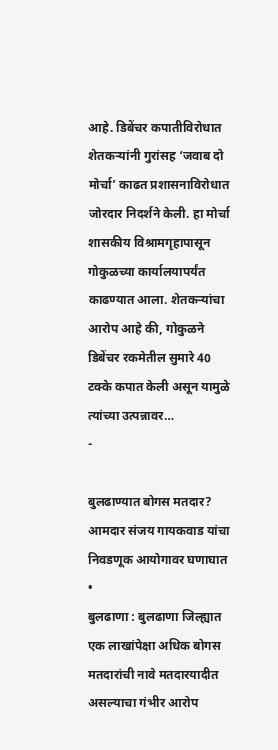आहे. डिबेंचर कपातीविरोधात शेतकऱ्यांनी गुरांसह ‘जवाब दो मोर्चा’ काढत प्रशासनाविरोधात जोरदार निदर्शने केली. हा मोर्चा शासकीय विश्रामगृहापासून गोकुळच्या कार्यालयापर्यंत काढण्यात आला. शेतकऱ्यांचा आरोप आहे की, गोकुळने डिबेंचर रकमेतील सुमारे 40 टक्के कपात केली असून यामुळे त्यांच्या उत्पन्नावर…
-

बुलढाण्यात बोगस मतदार? आमदार संजय गायकवाड यांचा निवडणूक आयोगावर घणाघात
•
बुलढाणा : बुलढाणा जिल्ह्यात एक लाखांपेक्षा अधिक बोगस मतदारांची नावे मतदारयादीत असल्याचा गंभीर आरोप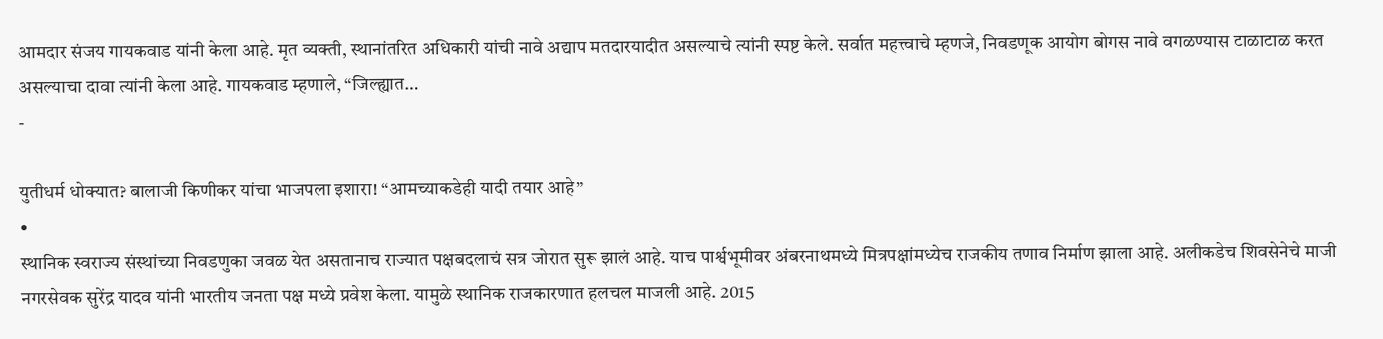आमदार संजय गायकवाड यांनी केला आहे. मृत व्यक्ती, स्थानांतरित अधिकारी यांची नावे अद्याप मतदारयादीत असल्याचे त्यांनी स्पष्ट केले. सर्वात महत्त्वाचे म्हणजे, निवडणूक आयोग बोगस नावे वगळण्यास टाळाटाळ करत असल्याचा दावा त्यांनी केला आहे. गायकवाड म्हणाले, “जिल्ह्यात…
-

युतीधर्म धोक्यात? बालाजी किणीकर यांचा भाजपला इशारा! “आमच्याकडेही यादी तयार आहे”
•
स्थानिक स्वराज्य संस्थांच्या निवडणुका जवळ येत असतानाच राज्यात पक्षबदलाचं सत्र जोरात सुरू झालं आहे. याच पार्श्वभूमीवर अंबरनाथमध्ये मित्रपक्षांमध्येच राजकीय तणाव निर्माण झाला आहे. अलीकडेच शिवसेनेचे माजी नगरसेवक सुरेंद्र यादव यांनी भारतीय जनता पक्ष मध्ये प्रवेश केला. यामुळे स्थानिक राजकारणात हलचल माजली आहे. 2015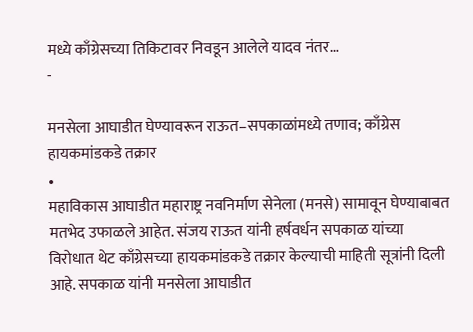मध्ये काँग्रेसच्या तिकिटावर निवडून आलेले यादव नंतर…
-

मनसेला आघाडीत घेण्यावरून राऊत–सपकाळांमध्ये तणाव; काँग्रेस हायकमांडकडे तक्रार
•
महाविकास आघाडीत महाराष्ट्र नवनिर्माण सेनेला (मनसे) सामावून घेण्याबाबत मतभेद उफाळले आहेत. संजय राऊत यांनी हर्षवर्धन सपकाळ यांच्या विरोधात थेट काँग्रेसच्या हायकमांडकडे तक्रार केल्याची माहिती सूत्रांनी दिली आहे. सपकाळ यांनी मनसेला आघाडीत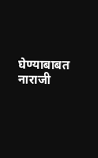घेण्याबाबत नाराजी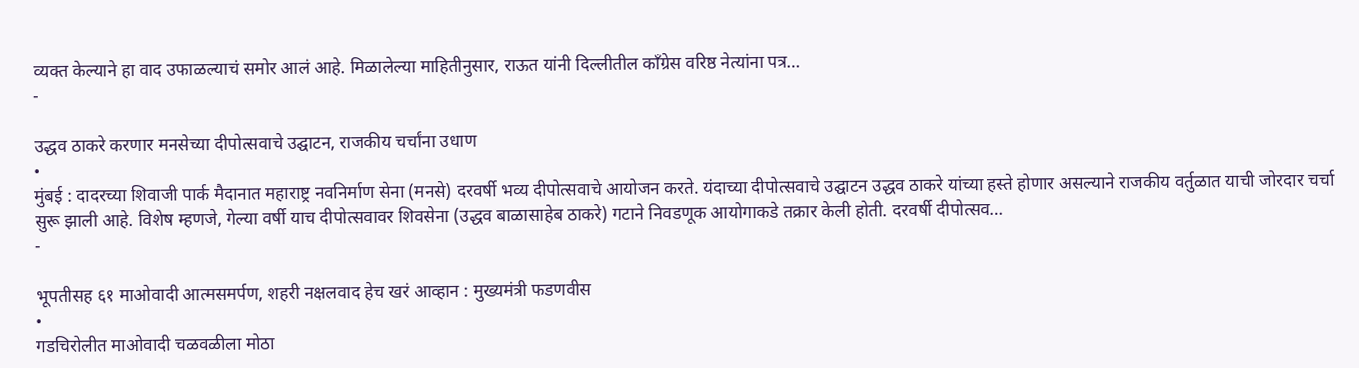व्यक्त केल्याने हा वाद उफाळल्याचं समोर आलं आहे. मिळालेल्या माहितीनुसार, राऊत यांनी दिल्लीतील काँग्रेस वरिष्ठ नेत्यांना पत्र…
-

उद्धव ठाकरे करणार मनसेच्या दीपोत्सवाचे उद्घाटन, राजकीय चर्चांना उधाण
•
मुंबई : दादरच्या शिवाजी पार्क मैदानात महाराष्ट्र नवनिर्माण सेना (मनसे) दरवर्षी भव्य दीपोत्सवाचे आयोजन करते. यंदाच्या दीपोत्सवाचे उद्घाटन उद्धव ठाकरे यांच्या हस्ते होणार असल्याने राजकीय वर्तुळात याची जोरदार चर्चा सुरू झाली आहे. विशेष म्हणजे, गेल्या वर्षी याच दीपोत्सवावर शिवसेना (उद्धव बाळासाहेब ठाकरे) गटाने निवडणूक आयोगाकडे तक्रार केली होती. दरवर्षी दीपोत्सव…
-

भूपतीसह ६१ माओवादी आत्मसमर्पण, शहरी नक्षलवाद हेच खरं आव्हान : मुख्यमंत्री फडणवीस
•
गडचिरोलीत माओवादी चळवळीला मोठा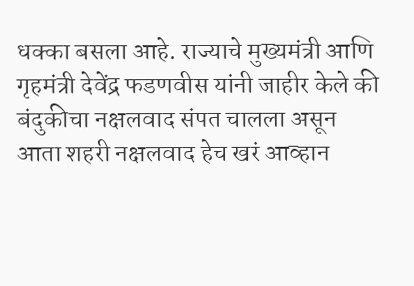धक्का बसला आहे. राज्याचे मुख्यमंत्री आणि गृहमंत्री देवेंद्र फडणवीस यांनी जाहीर केले की बंदुकीचा नक्षलवाद संपत चालला असून आता शहरी नक्षलवाद हेच खरं आव्हान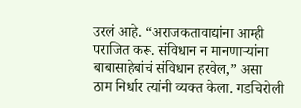उरलं आहे. “अराजकतावाद्यांना आम्ही पराजित करू. संविधान न मानणाऱ्यांना बाबासाहेबांचं संविधान हरवेल,” असा ठाम निर्धार त्यांनी व्यक्त केला. गडचिरोली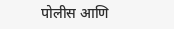पोलीस आणि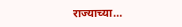राज्याच्या…